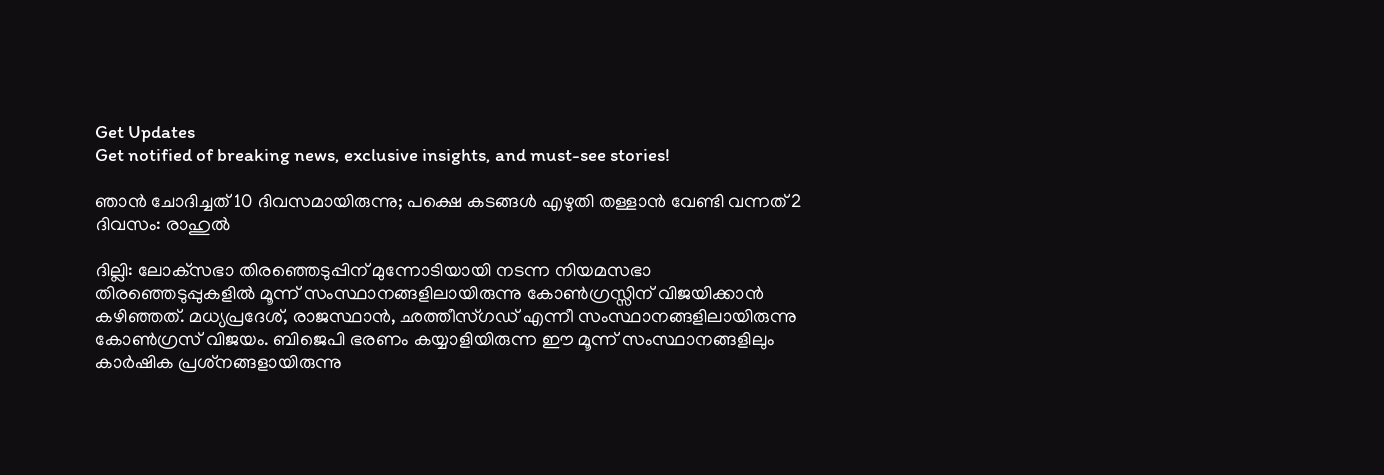Get Updates
Get notified of breaking news, exclusive insights, and must-see stories!

ഞാന്‍ ചോദിച്ചത് 10 ദിവസമായിരുന്നു; പക്ഷെ കടങ്ങള്‍ എഴുതി തള്ളാന്‍ വേണ്ടി വന്നത് 2 ദിവസം: രാഹുല്‍

ദില്ലി: ലോക്‌സഭാ തിരഞ്ഞെടുപ്പിന് മുന്നോടിയായി നടന്ന നിയമസഭാ തിരഞ്ഞെടുപ്പുകളില്‍ മൂന്ന് സംസ്ഥാനങ്ങളിലായിരുന്നു കോണ്‍ഗ്രസ്സിന് വിജയിക്കാന്‍ കഴിഞ്ഞത്. മധ്യപ്രദേശ്, രാജസ്ഥാന്‍, ഛത്തീസ്ഗഡ് എന്നീ സംസ്ഥാനങ്ങളിലായിരുന്നു കോണ്‍ഗ്രസ് വിജയം. ബിജെപി ഭരണം കയ്യാളിയിരുന്ന ഈ മൂന്ന് സംസ്ഥാനങ്ങളിലും കാര്‍ഷിക പ്രശ്‌നങ്ങളായിരുന്നു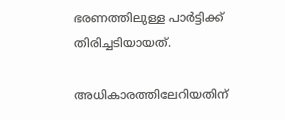ഭരണത്തിലുള്ള പാര്‍ട്ടിക്ക് തിരിച്ചടിയായത്.

അധികാരത്തിലേറിയതിന്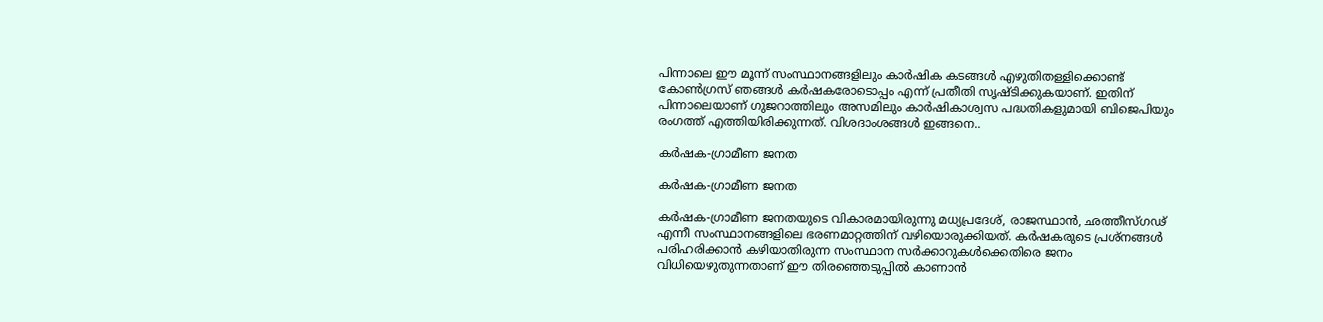പിന്നാലെ ഈ മൂന്ന് സംസ്ഥാനങ്ങളിലും കാര്‍ഷിക കടങ്ങള്‍ എഴുതിതള്ളിക്കൊണ്ട് കോണ്‍ഗ്രസ് ഞങ്ങള്‍ കര്‍ഷകരോടൊപ്പം എന്ന് പ്രതീതി സൃഷ്ടിക്കുകയാണ്. ഇതിന് പിന്നാലെയാണ് ഗുജറാത്തിലും അസമിലും കാര്‍ഷികാശ്വസ പദ്ധതികളുമായി ബിജെപിയും രംഗത്ത് എത്തിയിരിക്കുന്നത്. വിശദാംശങ്ങള്‍ ഇങ്ങനെ..

കര്‍ഷക-ഗ്രാമീണ ജനത

കര്‍ഷക-ഗ്രാമീണ ജനത

കര്‍ഷക-ഗ്രാമീണ ജനതയുടെ വികാരമായിരുന്നു മധ്യപ്രദേശ്, രാജസ്ഥാന്‍, ഛത്തീസ്ഗഢ് എന്നീ സംസ്ഥാനങ്ങളിലെ ഭരണമാറ്റത്തിന് വഴിയൊരുക്കിയത്. കര്‍ഷകരുടെ പ്രശ്‌നങ്ങള്‍ പരിഹരിക്കാന്‍ കഴിയാതിരുന്ന സംസ്ഥാന സർക്കാറുകള്‍ക്കെതിരെ ജനം വിധിയെഴുതുന്നതാണ് ഈ തിരഞ്ഞെടുപ്പില്‍ കാണാന്‍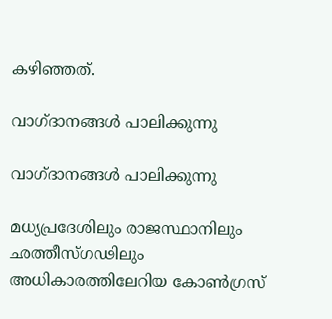കഴിഞ്ഞത്.

വാഗ്ദാനങ്ങള്‍ പാലിക്കുന്നു

വാഗ്ദാനങ്ങള്‍ പാലിക്കുന്നു

മധ്യപ്രദേശിലും രാജസ്ഥാനിലും ഛത്തീസ്ഗഢിലും അധികാരത്തിലേറിയ കോണ്‍ഗ്രസ്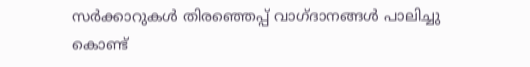സര്‍ക്കാറുകള്‍ തിരഞ്ഞെപ്പ് വാഗ്ദാനങ്ങള്‍ പാലിച്ചു കൊണ്ട്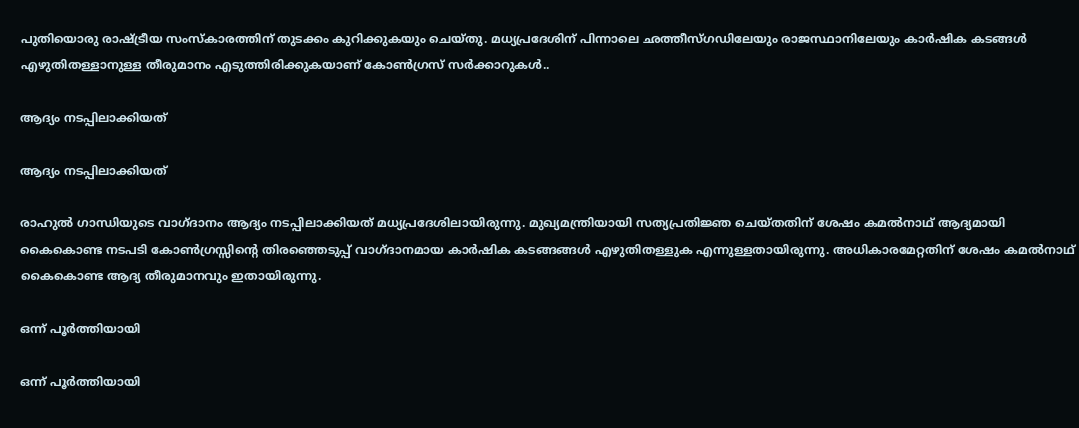പുതിയൊരു രാഷ്ട്രീയ സംസ്‌കാരത്തിന് തുടക്കം കുറിക്കുകയും ചെയ്തു. മധ്യപ്രദേശിന് പിന്നാലെ ഛത്തീസ്ഗഡിലേയും രാജസ്ഥാനിലേയും കാര്‍ഷിക കടങ്ങള്‍ എഴുതിതള്ളാനുള്ള തീരുമാനം എടുത്തിരിക്കുകയാണ് കോണ്‍ഗ്രസ് സര്‍ക്കാറുകള്‍..

ആദ്യം നടപ്പിലാക്കിയത്

ആദ്യം നടപ്പിലാക്കിയത്

രാഹുല്‍ ഗാന്ധിയുടെ വാഗ്ദാനം ആദ്യം നടപ്പിലാക്കിയത് മധ്യപ്രദേശിലായിരുന്നു. മുഖ്യമന്ത്രിയായി സത്യപ്രതിജ്ഞ ചെയ്തതിന് ശേഷം കമല്‍നാഥ് ആദ്യമായി കൈകൊണ്ട നടപടി കോണ്‍ഗ്രസ്സിന്റെ തിരഞ്ഞെടുപ്പ് വാഗ്ദാനമായ കാര്‍ഷിക കടങ്ങങ്ങള്‍ എഴുതിതള്ളുക എന്നുള്ളതായിരുന്നു. അധികാരമേറ്റതിന് ശേഷം കമല്‍നാഥ് കൈകൊണ്ട ആദ്യ തീരുമാനവും ഇതായിരുന്നു.

ഒന്ന് പൂര്‍ത്തിയായി

ഒന്ന് പൂര്‍ത്തിയായി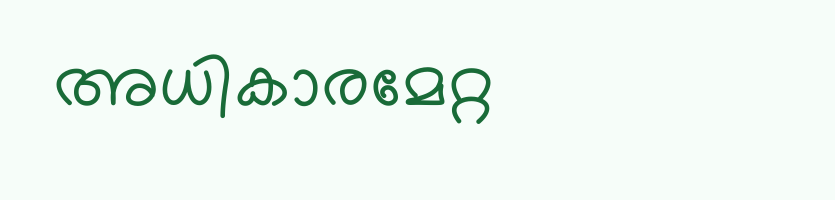അധികാരമേറ്റ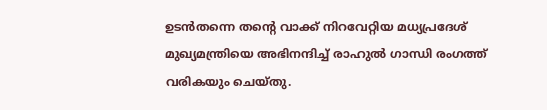ഉടന്‍തന്നെ തന്റെ വാക്ക് നിറവേറ്റിയ മധ്യപ്രദേശ് മുഖ്യമന്ത്രിയെ അഭിനന്ദിച്ച് രാഹുല്‍ ഗാന്ധി രംഗത്ത് വരികയും ചെയ്തു.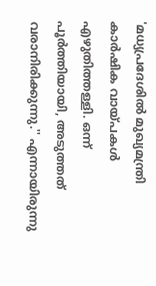'മധ്യപ്രദേശില്‍ മുഖ്യമന്ത്രി കാര്‍ഷിക വായ്പകള്‍ എഴുതിത്തള്ളി. ഒന്ന് പൂര്‍ത്തിയായി, അടുത്തത് വരാനിരിക്കുന്നു.'' എന്നായിരുന്നു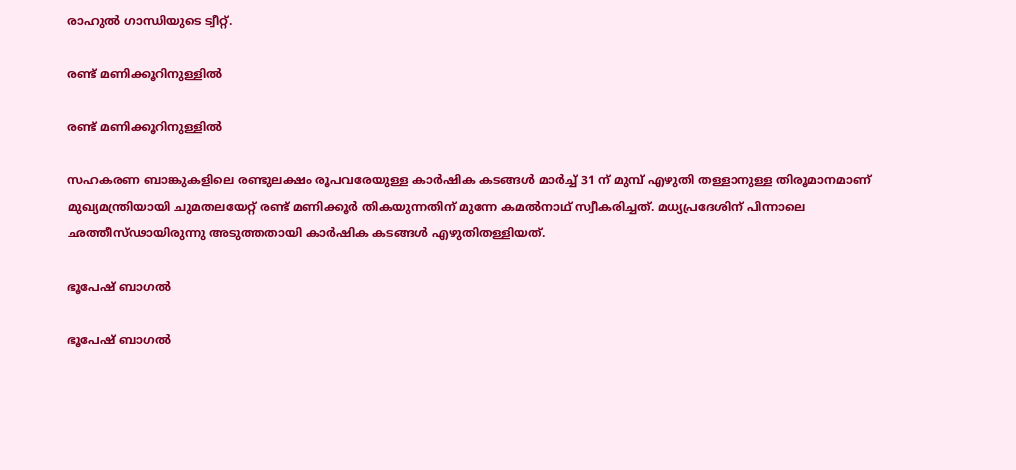രാഹുല്‍ ഗാന്ധിയുടെ ട്വീറ്റ്.

രണ്ട് മണിക്കൂറിനുള്ളില്‍

രണ്ട് മണിക്കൂറിനുള്ളില്‍

സഹകരണ ബാങ്കുകളിലെ രണ്ടുലക്ഷം രൂപവരേയുള്ള കാര്‍ഷിക കടങ്ങള്‍ മാര്‍ച്ച് 31 ന് മുമ്പ് എഴുതി തള്ളാനുള്ള തിരൂമാനമാണ് മുഖ്യമന്ത്രിയായി ചുമതലയേറ്റ് രണ്ട് മണിക്കൂര്‍ തികയുന്നതിന് മുന്നേ കമല്‍നാഥ് സ്വീകരിച്ചത്. മധ്യപ്രദേശിന് പിന്നാലെ ഛത്തീസ്ഢായിരുന്നു അടുത്തതായി കാര്‍ഷിക കടങ്ങള്‍ എഴുതിതള്ളിയത്.

ഭൂപേഷ് ബാഗല്‍

ഭൂപേഷ് ബാഗല്‍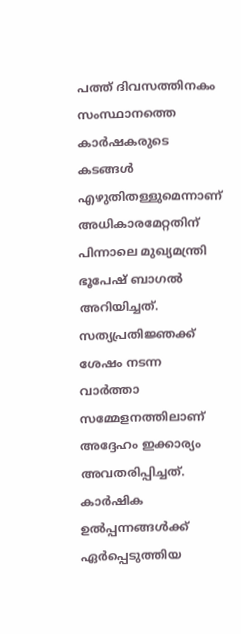പത്ത് ദിവസത്തിനകം സംസ്ഥാനത്തെ കാര്‍ഷകരുടെ കടങ്ങള്‍ എഴുതിതള്ളുമെന്നാണ് അധികാരമേറ്റതിന് പിന്നാലെ മുഖ്യമന്ത്രി ഭൂപേഷ് ബാഗല്‍ അറിയിച്ചത്. സത്യപ്രതിജ്ഞക്ക് ശേഷം നടന്ന വാര്‍ത്താ സമ്മേളനത്തിലാണ് അദ്ദേഹം ഇക്കാര്യം അവതരിപ്പിച്ചത്. കാര്‍ഷിക ഉല്‍പ്പന്നങ്ങള്‍ക്ക് ഏര്‍പ്പെടുത്തിയ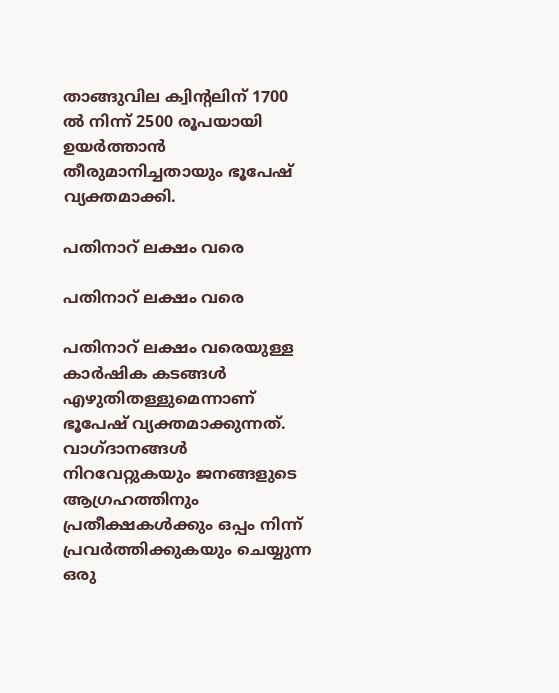താങ്ങുവില ക്വിന്റലിന് 1700 ല്‍ നിന്ന് 2500 രൂപയായി ഉയര്‍ത്താന്‍ തീരുമാനിച്ചതായും ഭൂപേഷ് വ്യക്തമാക്കി.

പതിനാറ് ലക്ഷം വരെ

പതിനാറ് ലക്ഷം വരെ

പതിനാറ് ലക്ഷം വരെയുള്ള കാര്‍ഷിക കടങ്ങള്‍ എഴുതിതള്ളുമെന്നാണ് ഭൂപേഷ് വ്യക്തമാക്കുന്നത്. വാഗ്ദാനങ്ങള്‍ നിറവേറ്റുകയും ജനങ്ങളുടെ ആഗ്രഹത്തിനും പ്രതീക്ഷകള്‍ക്കും ഒപ്പം നിന്ന് പ്രവര്‍ത്തിക്കുകയും ചെയ്യുന്ന ഒരു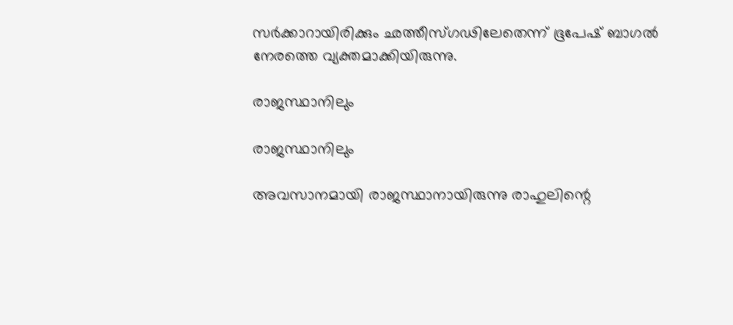സര്‍ക്കാറായിരിക്കും ഛത്തീസ്ഗഢിലേതെന്ന് ഭൂപേഷ് ബാഗല്‍ നേരത്തെ വ്യക്തമാക്കിയിരുന്നു.

രാജസ്ഥാനിലും

രാജസ്ഥാനിലും

അവസാനമായി രാജസ്ഥാനായിരുന്നു രാഹുലിന്റെ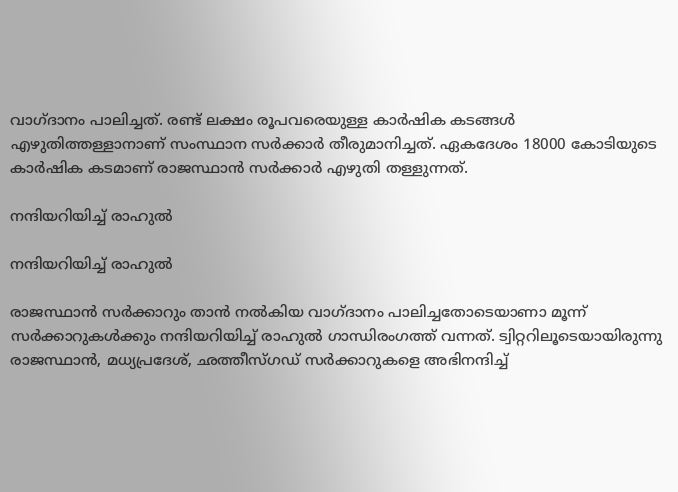വാഗ്ദാനം പാലിച്ചത്. രണ്ട് ലക്ഷം രൂപവരെയുള്ള കാര്‍ഷിക കടങ്ങള്‍ എഴുതിത്തള്ളാനാണ് സംസ്ഥാന സര്‍ക്കാര്‍ തീരുമാനിച്ചത്. ഏകദേശം 18000 കോടിയുടെ കാര്‍ഷിക കടമാണ് രാജസ്ഥാന്‍ സര്‍ക്കാര്‍ എഴുതി തള്ളുന്നത്.

നന്ദിയറിയിച്ച് രാഹുല്‍

നന്ദിയറിയിച്ച് രാഹുല്‍

രാജസ്ഥാന്‍ സര്‍ക്കാറും താന്‍ നല്‍കിയ വാഗ്ദാനം പാലിച്ചതോടെയാണാ മൂന്ന് സര്‍ക്കാറുകള്‍ക്കും നന്ദിയറിയിച്ച് രാഹുല്‍ ഗാന്ധിരംഗത്ത് വന്നത്. ട്വിറ്ററിലൂടെയായിരുന്നു രാജസ്ഥാന്‍, മധ്യപ്രദേശ്, ഛത്തീസ്ഗഡ് സര്‍ക്കാറുകളെ അഭിനന്ദിച്ച്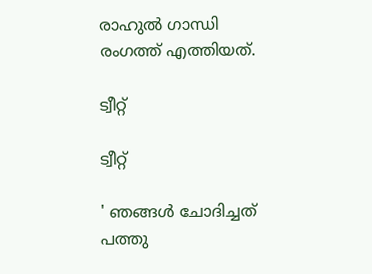രാഹുല്‍ ഗാന്ധി രംഗത്ത് എത്തിയത്.

ട്വീറ്റ്

ട്വീറ്റ്

' ഞങ്ങള്‍ ചോദിച്ചത് പത്തു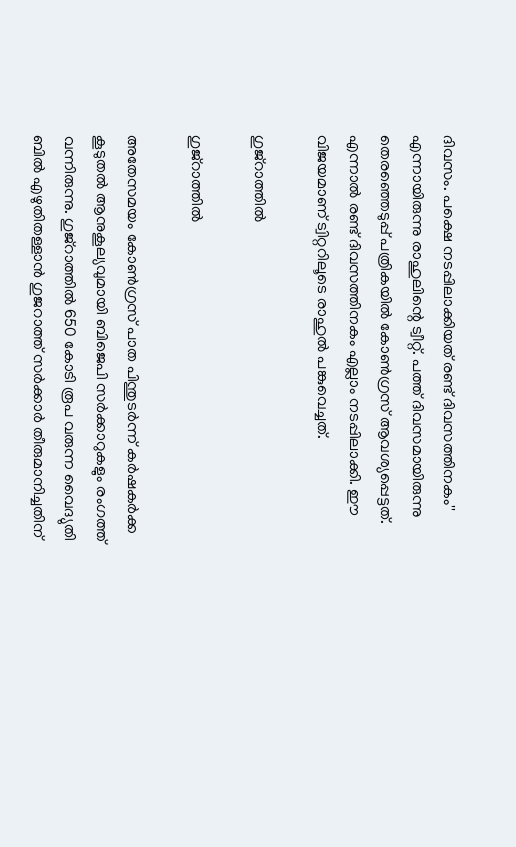ദിവസം. പക്ഷെ നടപ്പിലാക്കിയത് രണ്ട് ദിവസത്തിനകം'' എന്നായിരുന്നു രാഹുലിന്റെ ട്വീറ്റ്. പത്ത് ദിവസമായിരുന്നു തെരഞ്ഞെടുപ്പ് പത്രികയില്‍ കോണ്‍ഗ്രസ് ആവശ്യപ്പെട്ടത്. എന്നാല്‍ രണ്ട് ദിവസത്തിനകം എല്ലാം നടപ്പിലാക്കി. ഈ വിജയമാണ് ട്വിറ്ററിലൂടെ രാഹുല്‍ പങ്കുവെച്ചത്.

ഗുജ്റാത്തില്‍

ഗുജ്റാത്തില്‍

അതേസമയം കോണ്‍ഗ്രസ് പാത പിന്തുടര്‍ന്ന് കര്‍ഷകര്‍ക്ക കൂടുതല്‍ ആനുകൂല്യവുമായി ബിജെപി സര്‍ക്കാറുകളും രംഗത്ത് വന്നിരുന്നു. ഗുജ്റാത്തില്‍ 650 കോടി രൂപ വരുന്ന വൈദ്യുതി ബില്‍ എഴുതിതള്ളാന്‍ ഗുജറാത്ത് സര്‍ക്കാര്‍ തീരുമാനിച്ചതിന്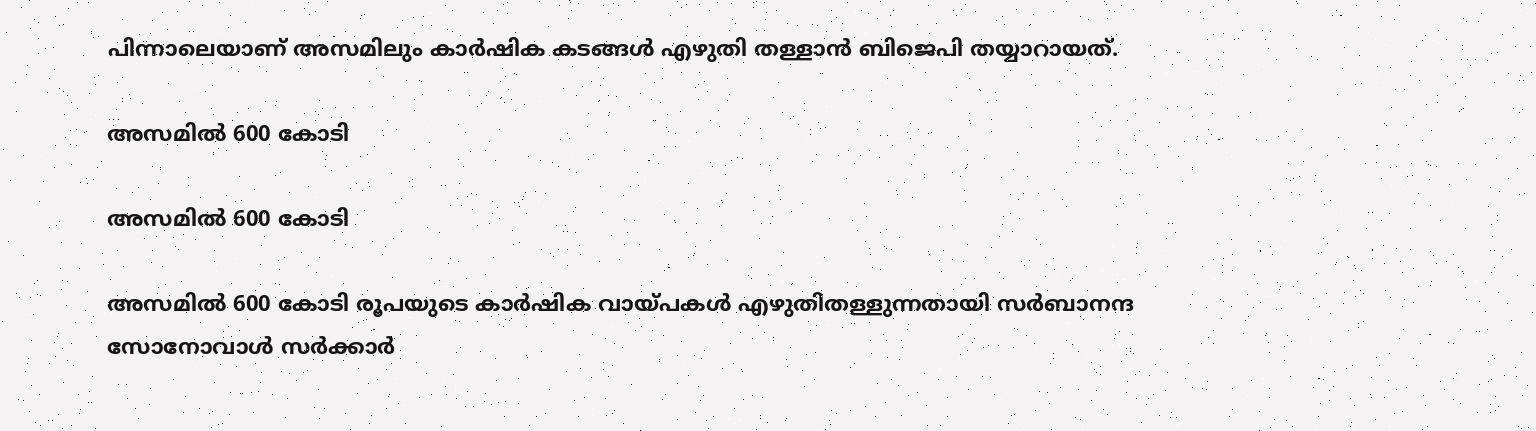പിന്നാലെയാണ് അസമിലും കാര്‍ഷിക കടങ്ങള്‍ എഴുതി തള്ളാന്‍ ബിജെപി തയ്യാറായത്.

അസമില്‍ 600 കോടി

അസമില്‍ 600 കോടി

അസമില്‍ 600 കോടി രൂപയുടെ കാര്‍ഷിക വായ്പകള്‍ എഴുതിതള്ളുന്നതായി സര്‍ബാനന്ദ സോനോവാള്‍ സര്‍ക്കാര്‍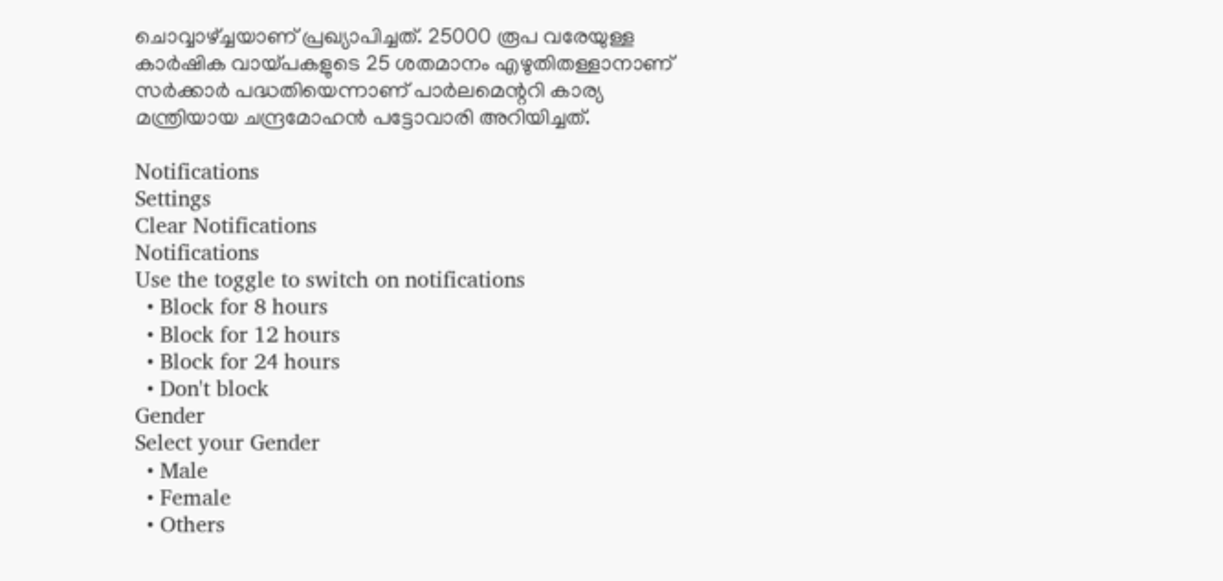ചൊവ്വാഴ്ച്ചയാണ് പ്രഖ്യാപിച്ചത്. 25000 രൂപ വരേയുള്ള കാര്‍ഷിക വായ്പകളുടെ 25 ശതമാനം എഴുതിതള്ളാനാണ് സര്‍ക്കാര്‍ പദ്ധതിയെന്നാണ് പാര്‍ലമെന്ററി കാര്യ മന്ത്രിയായ ചന്ദ്രമോഹന്‍ പട്ടോവാരി അറിയിച്ചത്.

Notifications
Settings
Clear Notifications
Notifications
Use the toggle to switch on notifications
  • Block for 8 hours
  • Block for 12 hours
  • Block for 24 hours
  • Don't block
Gender
Select your Gender
  • Male
  • Female
  • Others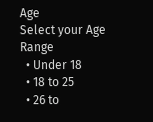Age
Select your Age Range
  • Under 18
  • 18 to 25
  • 26 to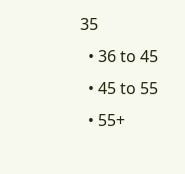35
  • 36 to 45
  • 45 to 55
  • 55+